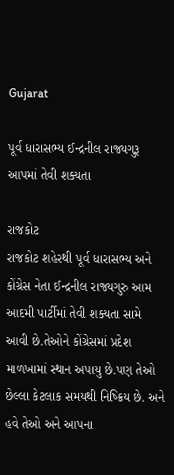Gujarat

પૂર્વ ધારાસભ્ય ઈન્દ્રનીલ રાજ્યગુરૂ આપમાં તેવી શક્યતા

રાજકોટ
રાજકોટ શહેરથી પૂર્વ ધારાસભ્ય અને કોંગ્રેસ નેતા ઈન્દ્રનીલ રાજ્યગુરુ આમ આદમી પાર્ટીમાં તેવી શક્યતા સામે આવી છે.તેઓને કોંગ્રેસમાં પ્રદેશ માળખામાં સ્થાન અપાયુ છે.પણ તેઓ છેલ્લા કેટલાક સમયથી નિષ્ક્રિય છે. અને હવે તેઓ અને આપના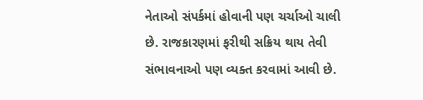નેતાઓ સંપર્કમાં હોવાની પણ ચર્ચાઓ ચાલી છે. રાજકારણમાં ફરીથી સક્રિય થાય તેવી સંભાવનાઓ પણ વ્યક્ત કરવામાં આવી છે.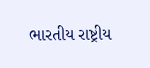ભારતીય રાષ્ટ્રીય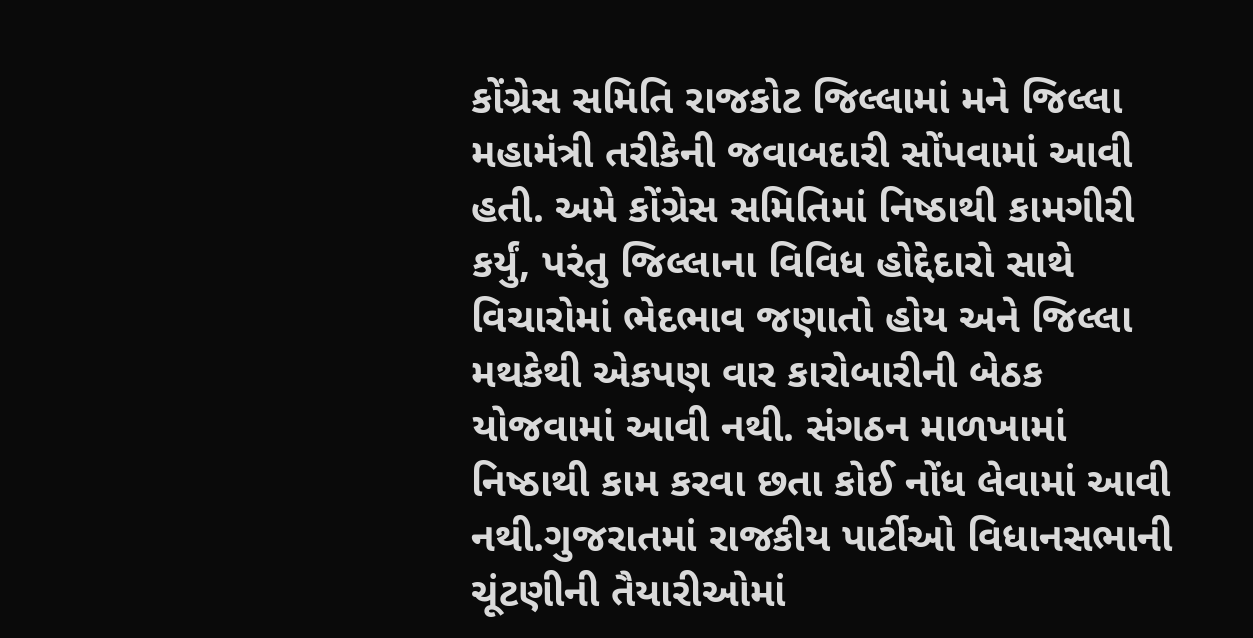કોંગ્રેસ સમિતિ રાજકોટ જિલ્લામાં મને જિલ્લા મહામંત્રી તરીકેની જવાબદારી સોંપવામાં આવી હતી. અમે કોંગ્રેસ સમિતિમાં નિષ્ઠાથી કામગીરી કર્યું, પરંતુ જિલ્લાના વિવિધ હોદ્દેદારો સાથે વિચારોમાં ભેદભાવ જણાતો હોય અને જિલ્લા મથકેથી એકપણ વાર કારોબારીની બેઠક યોજવામાં આવી નથી. સંગઠન માળખામાં નિષ્ઠાથી કામ કરવા છતા કોઈ નોંધ લેવામાં આવી નથી.ગુજરાતમાં રાજકીય પાર્ટીઓ વિધાનસભાની ચૂંટણીની તૈયારીઓમાં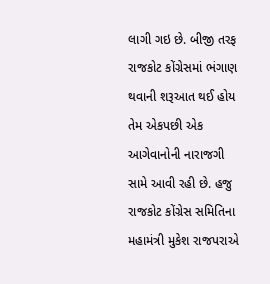લાગી ગઇ છે. બીજી તરફ રાજકોટ કોંગ્રેસમાં ભંગાણ થવાની શરૂઆત થઈ હોય તેમ એકપછી એક આગેવાનોની નારાજગી સામે આવી રહી છે. હજુ રાજકોટ કોંગ્રેસ સમિતિના મહામંત્રી મુકેશ રાજપરાએ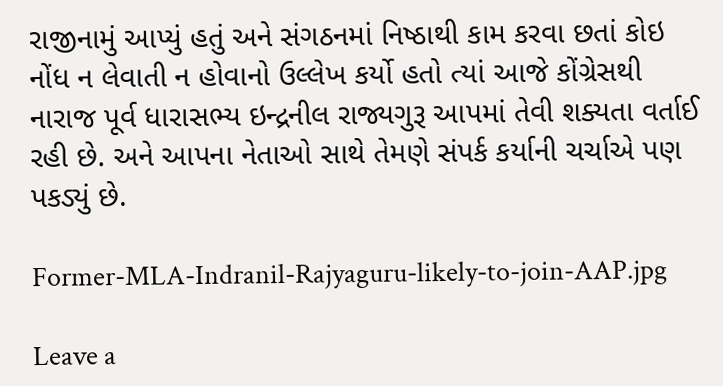રાજીનામું આપ્યું હતું અને સંગઠનમાં નિષ્ઠાથી કામ કરવા છતાં કોઇ નોંધ ન લેવાતી ન હોવાનો ઉલ્લેખ કર્યો હતો ત્યાં આજે કોંગ્રેસથી નારાજ પૂર્વ ધારાસભ્ય ઇન્દ્રનીલ રાજ્યગુરૂ આપમાં તેવી શક્યતા વર્તાઈ રહી છે. અને આપના નેતાઓ સાથે તેમણે સંપર્ક કર્યાની ચર્ચાએ પણ પકડ્યું છે.

Former-MLA-Indranil-Rajyaguru-likely-to-join-AAP.jpg

Leave a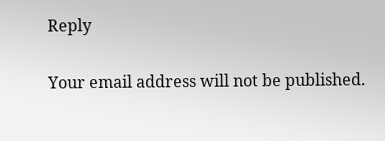Reply

Your email address will not be published.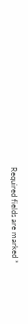Required fields are marked *